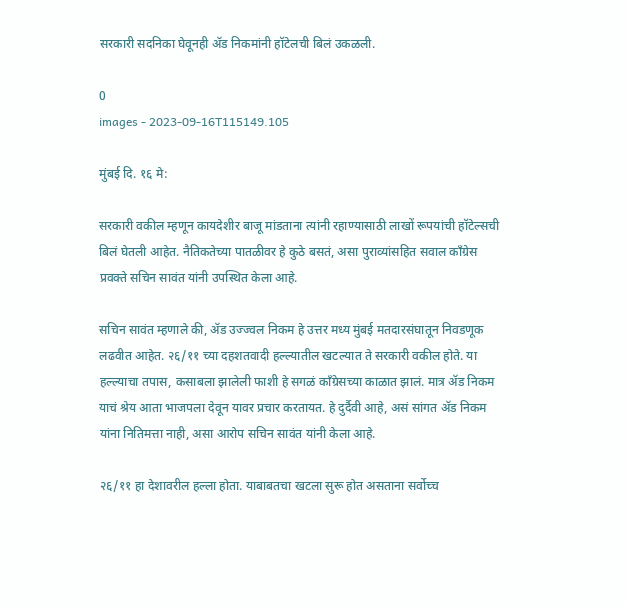सरकारी सदनिका घेवूनही ॲड निकमांनी हॉटेलची बिलं उकळली.

0
images - 2023-09-16T115149.105

मुंबई दि. १६ मे:

सरकारी वकील म्हणून कायदेशीर बाजू मांडताना त्यांनी रहाण्यासाठी लाखों रूपयांची हॉटेल्सची बिलं घेतली आहेत. नैतिकतेच्या पातळीवर हे कुठे बसतं, असा पुराव्यांसहित सवाल कॉंग्रेस प्रवक्ते सचिन सावंत यांनी उपस्थित केला आहे.

सचिन सावंत म्हणाले की, ॲड उज्ज्वल निकम हे उत्तर मध्य मुंबई मतदारसंघातून निवडणूक लढवीत आहेत. २६/११ च्या दहशतवादी हल्ल्यातील खटल्यात ते सरकारी वकील होते. या हल्ल्याचा तपास, कसाबला झालेली फाशी हे सगळं कॉंग्रेसच्या काळात झालं. मात्र ॲड निकम याचं श्रेय आता भाजपला देवून यावर प्रचार करतायत. हे दुर्दैवी आहे, असं सांगत ॲड निकम यांना नितिमत्ता नाही, असा आरोप सचिन सावंत यांनी केला आहे.

२६/११ हा देशावरील हल्ला होता. याबाबतचा खटला सुरू होत असताना सर्वोच्च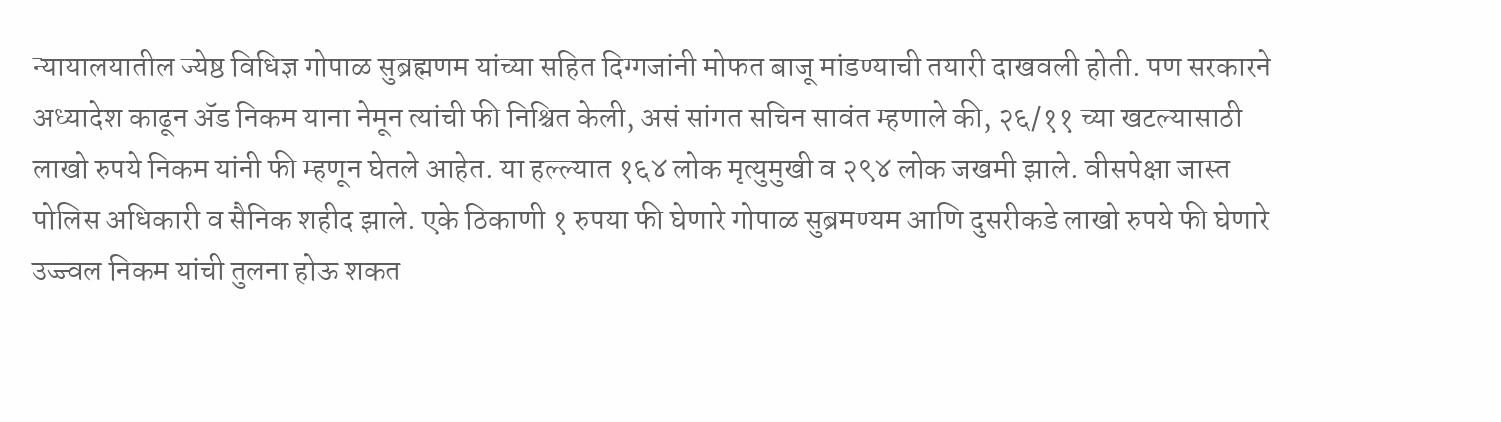न्यायालयातील ज्येष्ठ विधिज्ञ गोपाळ सुब्रह्मणम यांच्या सहित दिग्गजांनी मोफत बाजू मांडण्याची तयारी दाखवली होती. पण सरकारने अध्यादेश काढून ॲड निकम याना नेमून त्यांची फी निश्चित केली, असं सांगत सचिन सावंत म्हणाले की, २६/११ च्या खटल्यासाठी लाखो रुपये निकम यांनी फी म्हणून घेतले आहेत. या हल्ल्यात १६४ लोक मृत्युमुखी व २९४ लोक जखमी झाले. वीसपेक्षा जास्त पोलिस अधिकारी व सैनिक शहीद झाले. एके ठिकाणी १ रुपया फी घेणारे गोपाळ सुब्रमण्यम आणि दुसरीकडे लाखो रुपये फी घेणारे उज्ज्वल निकम यांची तुलना होऊ शकत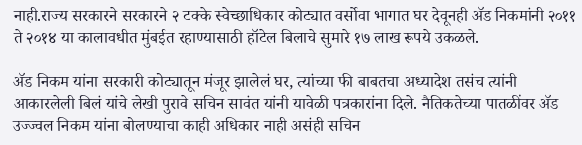नाही.राज्य सरकारने सरकारने २ टक्के स्वेच्छाधिकार कोट्यात वर्सोवा भागात घर देवूनही ॲड निकमांनी २०११ ते २०१४ या कालावधीत मुंबईत रहाण्यासाठी हॉटेल बिलाचे सुमारे १७ लाख रूपये उकळले.

ॲड निकम यांना सरकारी कोट्यातून मंजूर झालेलं घर, त्यांच्या फी बाबतचा अध्यादेश तसंच त्यांनी आकारलेली बिलं यांचे लेखी पुरावे सचिन सावंत यांनी यावेळी पत्रकारांना दिले. नैतिकतेच्या पातळींवर ॲड उज्ज्वल निकम यांना बोलण्याचा काही अधिकार नाही असंही सचिन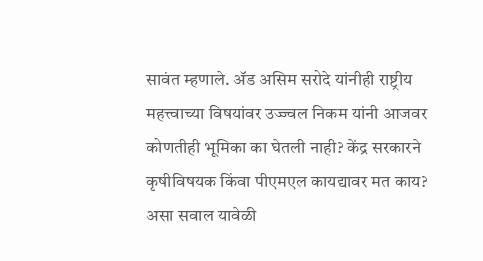सावंत म्हणाले. ॲड असिम सरोदे यांनीही राष्ट्रीय महत्त्वाच्या विषयांवर उज्ज्वल निकम यांनी आजवर कोणतीही भूमिका का घेतली नाही? केंद्र सरकारने कृषीविषयक किंवा पीएमएल कायद्यावर मत काय? असा सवाल यावेळी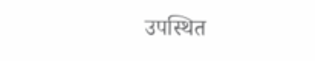उपस्थित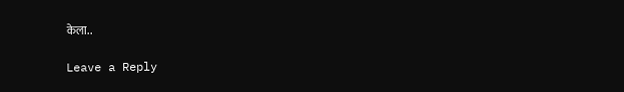केला..

Leave a Reply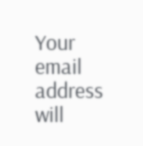Your email address will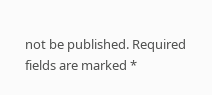not be published. Required fields are marked *